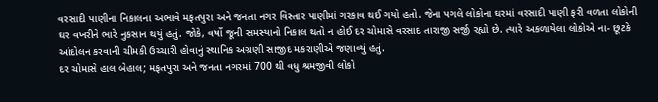વરસાદી પાણીના નિકાલના અભાવે મફતપુરા અને જનતા નગર વિસ્તાર પાણીમાં ગરકાવ થઈ ગયો હતો. જેના પગલે લોકોના ઘરમાં વરસાદી પાણી ફરી વળતા લોકોની ઘર વખરીને ભારે નુકસાન થયું હતું. જોકે, વર્ષો જૂની સમસ્યાનો નિકાલ થતો ન હોઈ દર ચોમાસે વરસાદ તારાજી સર્જી રહ્યો છે. ત્યારે અકળાયેલા લોકોએ ના- છૂટકે આંદોલન કરવાની ચીમકી ઉચ્ચારી હોવાનું સ્થાનિક અગ્રણી સાજીદ મકરાણીએ જણાવ્યું હતું.
દર ચોમાસે હાલ બેહાલ; મફતપુરા અને જનતા નગરમાં 700 થી વધુ શ્રમજીવી લોકો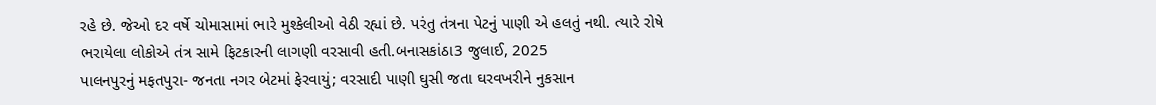રહે છે. જેઓ દર વર્ષે ચોમાસામાં ભારે મુશ્કેલીઓ વેઠી રહ્યાં છે. પરંતુ તંત્રના પેટનું પાણી એ હલતું નથી. ત્યારે રોષે ભરાયેલા લોકોએ તંત્ર સામે ફિટકારની લાગણી વરસાવી હતી.બનાસકાંઠા3 જુલાઈ, 2025
પાલનપુરનું મફતપુરા- જનતા નગર બેટમાં ફેરવાયું; વરસાદી પાણી ઘુસી જતા ઘરવખરીને નુકસાન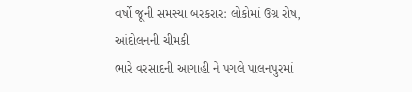વર્ષો જૂની સમસ્યા બરકરાર: લોકોમાં ઉગ્ર રોષ, આંદોલનની ચીમકી
ભારે વરસાદની આગાહી ને પગલે પાલનપુરમાં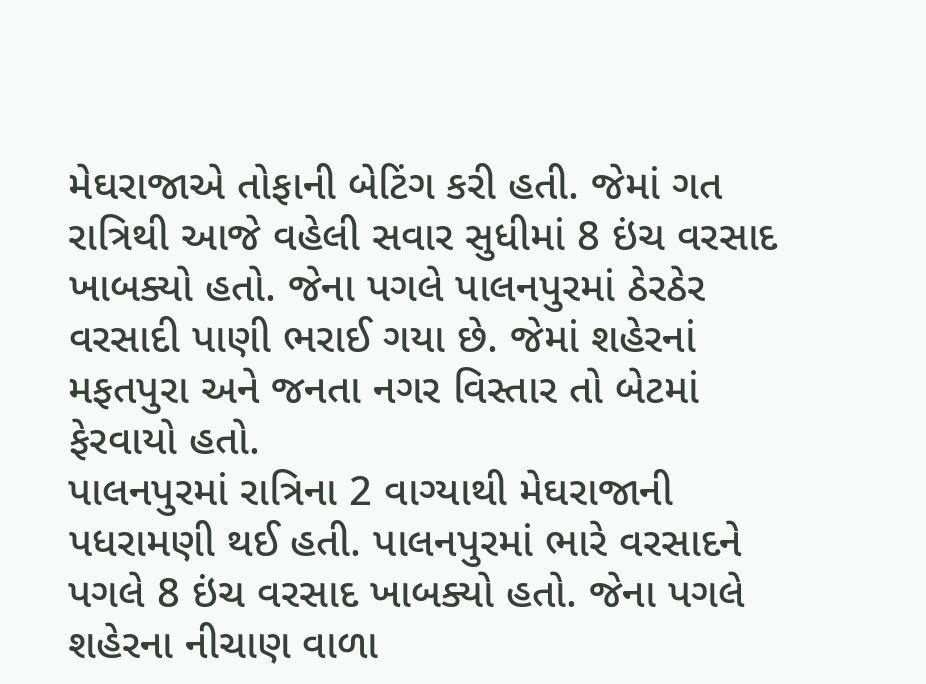મેઘરાજાએ તોફાની બેટિંગ કરી હતી. જેમાં ગત રાત્રિથી આજે વહેલી સવાર સુધીમાં 8 ઇંચ વરસાદ ખાબક્યો હતો. જેના પગલે પાલનપુરમાં ઠેરઠેર વરસાદી પાણી ભરાઈ ગયા છે. જેમાં શહેરનાં મફતપુરા અને જનતા નગર વિસ્તાર તો બેટમાં ફેરવાયો હતો.
પાલનપુરમાં રાત્રિના 2 વાગ્યાથી મેઘરાજાની પધરામણી થઈ હતી. પાલનપુરમાં ભારે વરસાદને પગલે 8 ઇંચ વરસાદ ખાબક્યો હતો. જેના પગલે શહેરના નીચાણ વાળા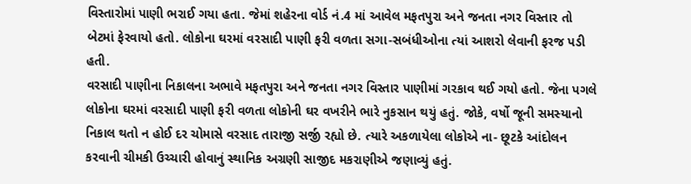વિસ્તારોમાં પાણી ભરાઈ ગયા હતા. જેમાં શહેરના વોર્ડ નં.4 માં આવેલ મફતપુરા અને જનતા નગર વિસ્તાર તો બેટમાં ફેરવાયો હતો. લોકોના ઘરમાં વરસાદી પાણી ફરી વળતા સગા-સબંધીઓના ત્યાં આશરો લેવાની ફરજ પડી હતી.
વરસાદી પાણીના નિકાલના અભાવે મફતપુરા અને જનતા નગર વિસ્તાર પાણીમાં ગરકાવ થઈ ગયો હતો. જેના પગલે લોકોના ઘરમાં વરસાદી પાણી ફરી વળતા લોકોની ઘર વખરીને ભારે નુકસાન થયું હતું. જોકે, વર્ષો જૂની સમસ્યાનો નિકાલ થતો ન હોઈ દર ચોમાસે વરસાદ તારાજી સર્જી રહ્યો છે. ત્યારે અકળાયેલા લોકોએ ના- છૂટકે આંદોલન કરવાની ચીમકી ઉચ્ચારી હોવાનું સ્થાનિક અગ્રણી સાજીદ મકરાણીએ જણાવ્યું હતું.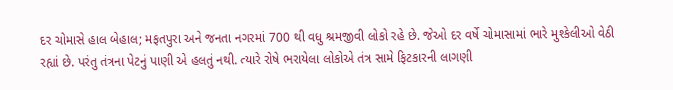દર ચોમાસે હાલ બેહાલ; મફતપુરા અને જનતા નગરમાં 700 થી વધુ શ્રમજીવી લોકો રહે છે. જેઓ દર વર્ષે ચોમાસામાં ભારે મુશ્કેલીઓ વેઠી રહ્યાં છે. પરંતુ તંત્રના પેટનું પાણી એ હલતું નથી. ત્યારે રોષે ભરાયેલા લોકોએ તંત્ર સામે ફિટકારની લાગણી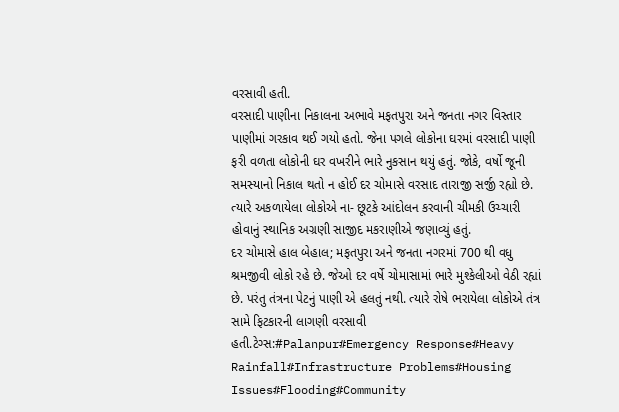વરસાવી હતી.
વરસાદી પાણીના નિકાલના અભાવે મફતપુરા અને જનતા નગર વિસ્તાર પાણીમાં ગરકાવ થઈ ગયો હતો. જેના પગલે લોકોના ઘરમાં વરસાદી પાણી ફરી વળતા લોકોની ઘર વખરીને ભારે નુકસાન થયું હતું. જોકે, વર્ષો જૂની સમસ્યાનો નિકાલ થતો ન હોઈ દર ચોમાસે વરસાદ તારાજી સર્જી રહ્યો છે. ત્યારે અકળાયેલા લોકોએ ના- છૂટકે આંદોલન કરવાની ચીમકી ઉચ્ચારી હોવાનું સ્થાનિક અગ્રણી સાજીદ મકરાણીએ જણાવ્યું હતું.
દર ચોમાસે હાલ બેહાલ; મફતપુરા અને જનતા નગરમાં 700 થી વધુ શ્રમજીવી લોકો રહે છે. જેઓ દર વર્ષે ચોમાસામાં ભારે મુશ્કેલીઓ વેઠી રહ્યાં છે. પરંતુ તંત્રના પેટનું પાણી એ હલતું નથી. ત્યારે રોષે ભરાયેલા લોકોએ તંત્ર સામે ફિટકારની લાગણી વરસાવી હતી.ટેગ્સ:#Palanpur#Emergency Response#Heavy Rainfall#Infrastructure Problems#Housing Issues#Flooding#Community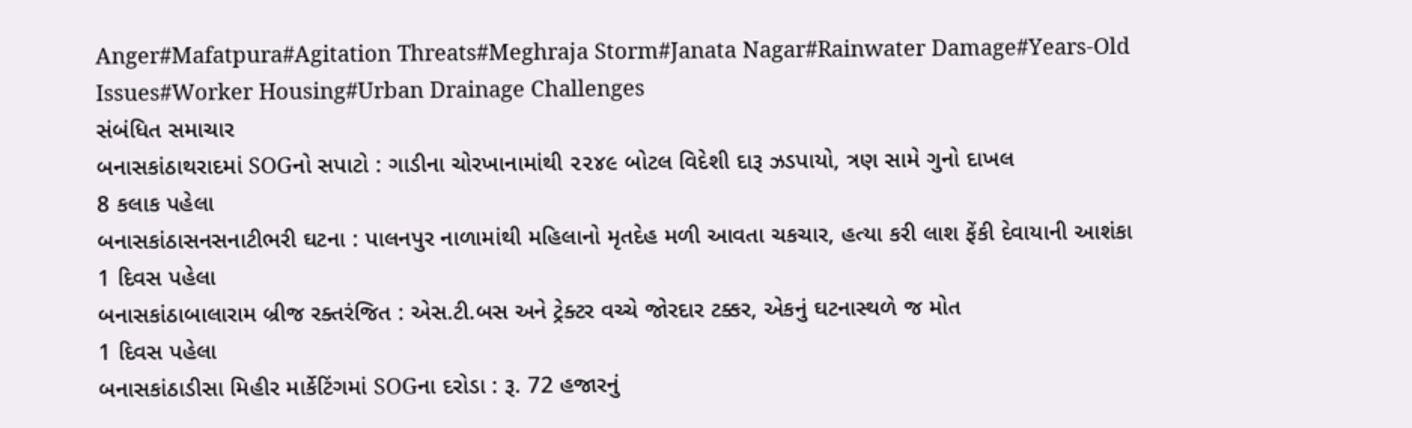Anger#Mafatpura#Agitation Threats#Meghraja Storm#Janata Nagar#Rainwater Damage#Years-Old Issues#Worker Housing#Urban Drainage Challenges
સંબંધિત સમાચાર
બનાસકાંઠાથરાદમાં SOGનો સપાટો : ગાડીના ચોરખાનામાંથી ૨૨૪૯ બોટલ વિદેશી દારૂ ઝડપાયો, ત્રણ સામે ગુનો દાખલ
8 કલાક પહેલા
બનાસકાંઠાસનસનાટીભરી ઘટના : પાલનપુર નાળામાંથી મહિલાનો મૃતદેહ મળી આવતા ચકચાર, હત્યા કરી લાશ ફેંકી દેવાયાની આશંકા
1 દિવસ પહેલા
બનાસકાંઠાબાલારામ બ્રીજ રક્તરંજિત : એસ.ટી.બસ અને ટ્રેક્ટર વચ્ચે જોરદાર ટક્કર, એકનું ઘટનાસ્થળે જ મોત
1 દિવસ પહેલા
બનાસકાંઠાડીસા મિહીર માર્કેટિંગમાં SOGના દરોડા : રૂ. 72 હજારનું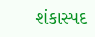શંકાસ્પદ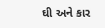ઘી અને કાર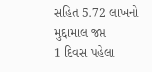સહિત 5.72 લાખનો મુદ્દામાલ જપ્ત
1 દિવસ પહેલા